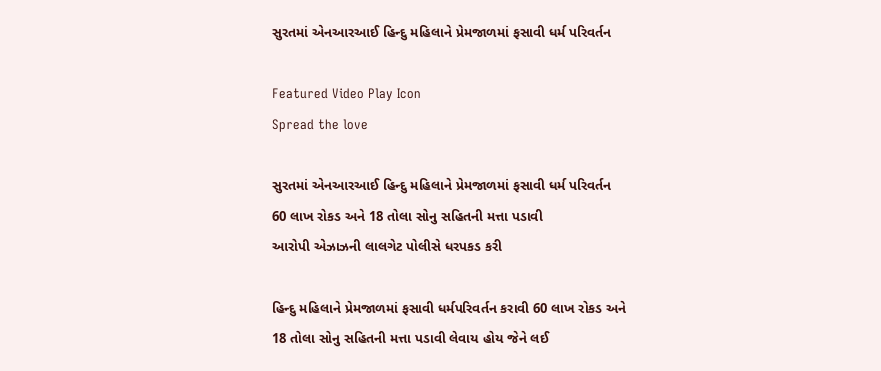સુરતમાં એનઆરઆઈ હિન્દુ મહિલાને પ્રેમજાળમાં ફસાવી ધર્મ પરિવર્તન

Featured Video Play Icon
Spread the love

સુરતમાં એનઆરઆઈ હિન્દુ મહિલાને પ્રેમજાળમાં ફસાવી ધર્મ પરિવર્તન
60 લાખ રોકડ અને 18 તોલા સોનુ સહિતની મત્તા પડાવી
આરોપી એઝાઝની લાલગેટ પોલીસે ધરપકડ કરી

હિન્દુ મહિલાને પ્રેમજાળમાં ફસાવી ધર્મપરિવર્તન કરાવી 60 લાખ રોકડ અને 18 તોલા સોનુ સહિતની મત્તા પડાવી લેવાય હોય જેને લઈ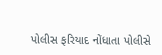પોલીસ ફરિયાદ નોંધાતા પોલીસે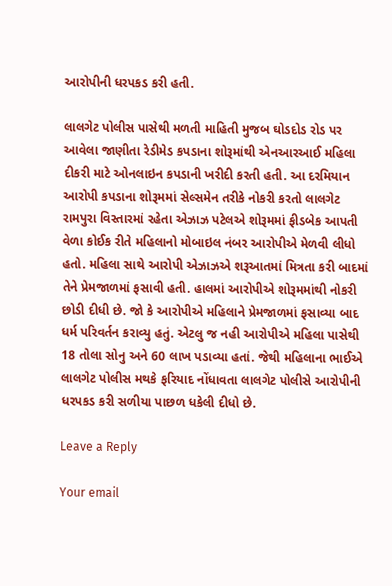આરોપીની ધરપકડ કરી હતી.

લાલગેટ પોલીસ પાસેથી મળતી માહિતી મુજબ ઘોડદોડ રોડ પર આવેલા જાણીતા રેડીમેડ કપડાના શોરૂમાંથી એનઆરઆઈ મહિલા દીકરી માટે ઓનલાઇન કપડાની ખરીદી કરતી હતી. આ દરમિયાન આરોપી કપડાના શોરૂમમાં સેલ્સમેન તરીકે નોકરી કરતો લાલગેટ રામપુરા વિસ્તારમાં રહેતા એઝાઝ પટેલએ શોરૂમમાં ફીડબેક આપતી વેળા કોઈક રીતે મહિલાનો મોબાઇલ નંબર આરોપીએ મેળવી લીધો હતો. મહિલા સાથે આરોપી એઝાઝએ શરૂઆતમાં મિત્રતા કરી બાદમાં તેને પ્રેમજાળમાં ફસાવી હતી. હાલમાં આરોપીએ શોરૂમમાંથી નોકરી છોડી દીધી છે. જો કે આરોપીએ મહિલાને પ્રેમજાળમાં ફસાવ્યા બાદ ધર્મ પરિવર્તન કરાવ્યુ હતું. એટલુ જ નહી આરોપીએ મહિલા પાસેથી 18 તોલા સોનુ અને 60 લાખ પડાવ્યા હતાં. જેથી મહિલાના ભાઈએ લાલગેટ પોલીસ મથકે ફરિયાદ નોંધાવતા લાલગેટ પોલીસે આરોપીની ધરપકડ કરી સળીયા પાછળ ધકેલી દીધો છે.

Leave a Reply

Your email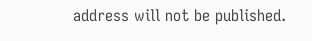address will not be published.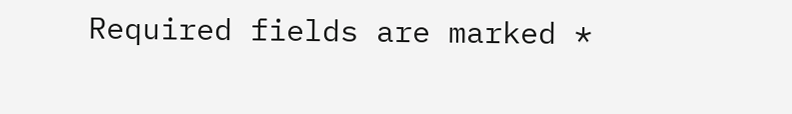Required fields are marked *